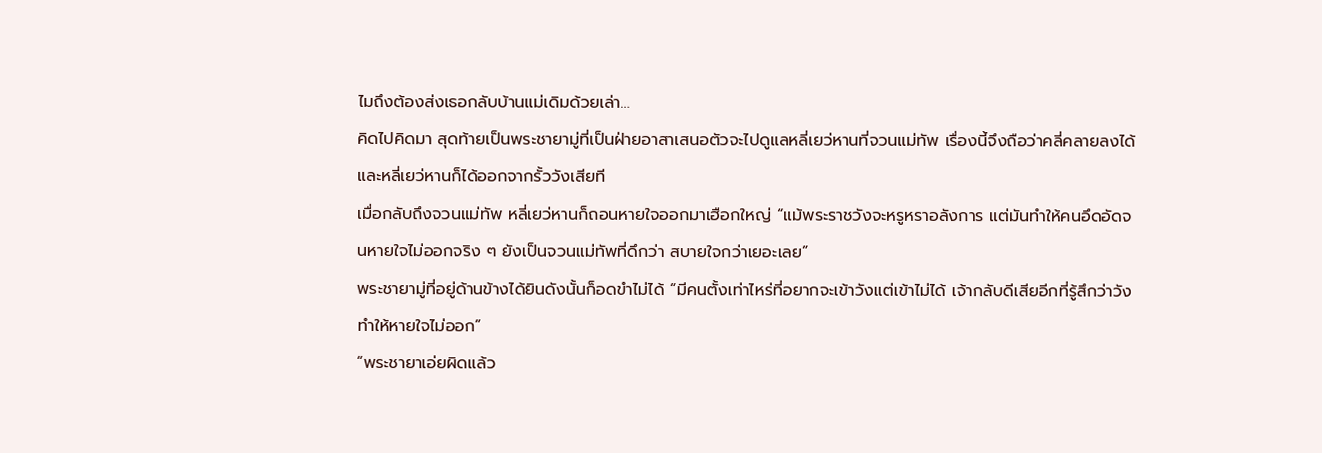ไมถึงต้องส่งเธอกลับบ้านแม่เดิมด้วยเล่า…
คิดไปคิดมา สุดท้ายเป็นพระชายามู่ที่เป็นฝ่ายอาสาเสนอตัวจะไปดูแลหลี่เยว่หานที่จวนแม่ทัพ เรื่องนี้จึงถือว่าคลี่คลายลงได้ และหลี่เยว่หานก็ได้ออกจากรั้ววังเสียที
เมื่อกลับถึงจวนแม่ทัพ หลี่เยว่หานก็ถอนหายใจออกมาเฮือกใหญ่ “แม้พระราชวังจะหรูหราอลังการ แต่มันทำให้คนอึดอัดจนหายใจไม่ออกจริง ๆ ยังเป็นจวนแม่ทัพที่ดึกว่า สบายใจกว่าเยอะเลย”
พระชายามู่ที่อยู่ด้านข้างได้ยินดังนั้นก็อดขำไม่ได้ “มีคนตั้งเท่าไหร่ที่อยากจะเข้าวังแต่เข้าไม่ได้ เจ้ากลับดีเสียอีกที่รู้สึกว่าวังทำให้หายใจไม่ออก”
“พระชายาเอ่ยผิดแล้ว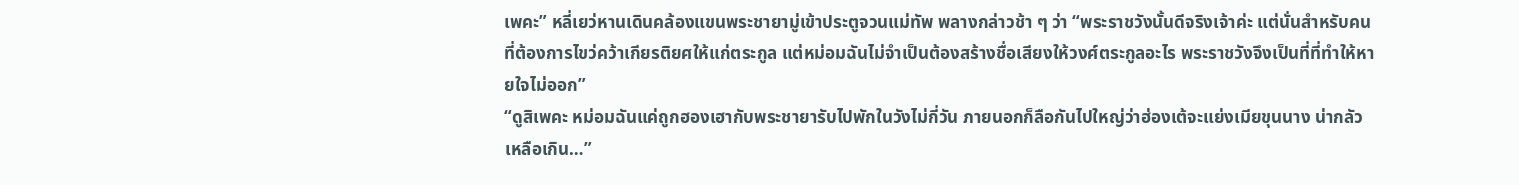เพคะ” หลี่เยว่หานเดินคล้องแขนพระชายามู่เข้าประตูจวนแม่ทัพ พลางกล่าวช้า ๆ ว่า “พระราชวังนั้นดีจริงเจ้าค่ะ แต่นั่นสำหรับคนที่ต้องการไขว่คว้าเกียรติยศให้แก่ตระกูล แต่หม่อมฉันไม่จำเป็นต้องสร้างชื่อเสียงให้วงศ์ตระกูลอะไร พระราชวังจึงเป็นที่ที่ทำให้หายใจไม่ออก”
“ดูสิเพคะ หม่อมฉันแค่ถูกฮองเฮากับพระชายารับไปพักในวังไม่กี่วัน ภายนอกก็ลือกันไปใหญ่ว่าฮ่องเต้จะแย่งเมียขุนนาง น่ากลัวเหลือเกิน…”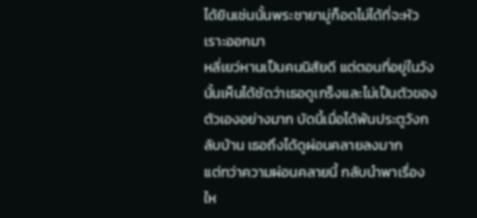ได้ยินเช่นนั้นพระชายามู่ก็อดไม่ได้ที่จะหัวเราะออกมา
หลี่เยว่หานเป็นคนนิสัยดี แต่ตอนที่อยู่ในวังนั้นเห็นได้ชัดว่าเธอดูเกร็งและไม่เป็นตัวของตัวเองอย่างมาก บัดนี้เมื่อได้พ้นประตูวังกลับบ้าน เธอถึงได้ดูผ่อนคลายลงมาก
แต่ทว่าความผ่อนคลายนี้ กลับนำพาเรื่องให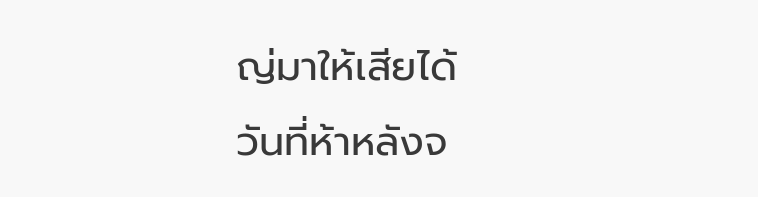ญ่มาให้เสียได้
วันที่ห้าหลังจ